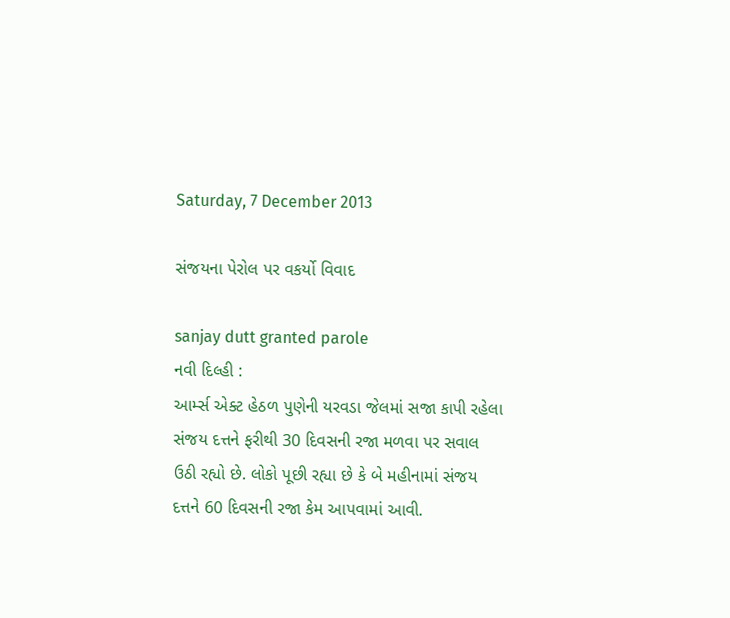Saturday, 7 December 2013

સંજયના પેરોલ પર વકર્યો વિવાદ

sanjay dutt granted parole
નવી દિલ્હી :
આર્મ્સ એક્ટ હેઠળ પુણેની યરવડા જેલમાં સજા કાપી રહેલા સંજય દત્તને ફરીથી 30 દિવસની રજા મળવા પર સવાલ ઉઠી રહ્યો છે. લોકો પૂછી રહ્યા છે કે બે મહીનામાં સંજય દત્તને 60 દિવસની રજા કેમ આપવામાં આવી.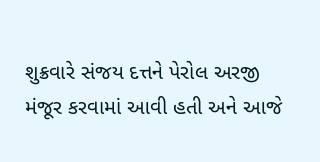શુક્રવારે સંજય દત્તને પેરોલ અરજી મંજૂર કરવામાં આવી હતી અને આજે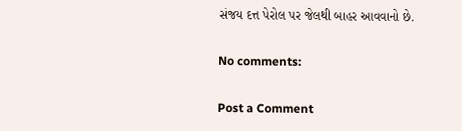સંજય દત્ત પેરોલ પર જેલથી બાહર આવવાનો છે.

No comments:

Post a Comment